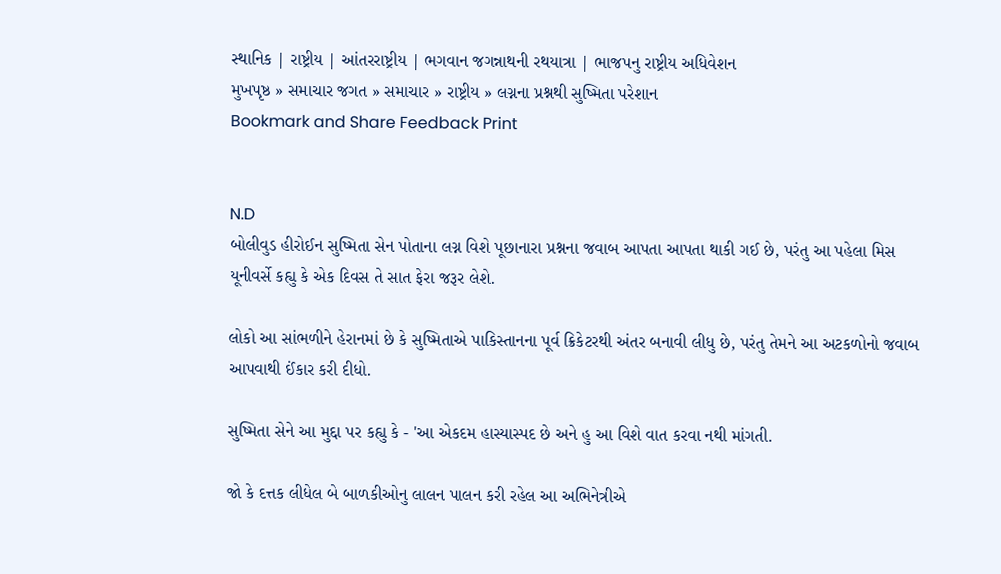સ્થાનિક | રાષ્ટ્રીય | આંતરરાષ્ટ્રીય | ભગવાન જગન્નાથની રથયાત્રા | ભાજપનુ રાષ્ટ્રીય અધિવેશન
મુખપૃષ્ઠ » સમાચાર જગત » સમાચાર » રાષ્ટ્રીય » લગ્નના પ્રશ્નથી સુષ્મિતા પરેશાન
Bookmark and Share Feedback Print


N.D
બોલીવુડ હીરોઈન સુષ્મિતા સેન પોતાના લગ્ન વિશે પૂછાનારા પ્રશ્નના જવાબ આપતા આપતા થાકી ગઈ છે, પરંતુ આ પહેલા મિસ યૂનીવર્સે કહ્યુ કે એક દિવસ તે સાત ફેરા જરૂર લેશે.

લોકો આ સાંભળીને હેરાનમાં છે કે સુષ્મિતાએ પાકિસ્તાનના પૂર્વ ક્રિકેટરથી અંતર બનાવી લીધુ છે, પરંતુ તેમને આ અટકળોનો જવાબ આપવાથી ઈંકાર કરી દીધો.

સુષ્મિતા સેને આ મુદ્દા પર કહ્યુ કે - 'આ એકદમ હાસ્યાસ્પદ છે અને હુ આ વિશે વાત કરવા નથી માંગતી.

જો કે દત્તક લીધેલ બે બાળકીઓનુ લાલન પાલન કરી રહેલ આ અભિનેત્રીએ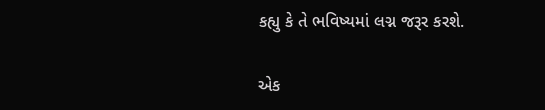કહ્યુ કે તે ભવિષ્યમાં લગ્ન જરૂર કરશે.

એક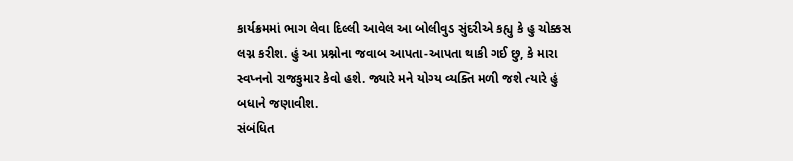કાર્યક્રમમાં ભાગ લેવા દિલ્લી આવેલ આ બોલીવુડ સુંદરીએ કહ્યુ કે હુ ચોક્કસ લગ્ન કરીશ. હું આ પ્રશ્નોના જવાબ આપતા-આપતા થાકી ગઈ છુ, કે મારા સ્વપ્નનો રાજકુમાર કેવો હશે. જ્યારે મને યોગ્ય વ્યક્તિ મળી જશે ત્યારે હું બધાને જણાવીશ.
સંબંધિત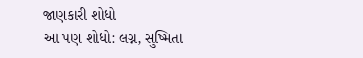જાણકારી શોધો
આ પણ શોધો: લગ્ન, સુષ્મિતા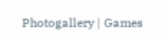Photogallery | Games